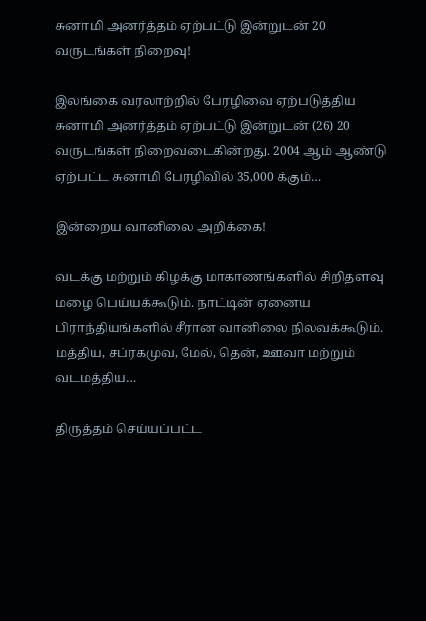சுனாமி அனர்த்தம் ஏற்பட்டு இன்றுடன் 20 வருடங்கள் நிறைவு!

இலங்கை வரலாற்றில் பேரழிவை ஏற்படுத்திய சுனாமி அனர்த்தம் ஏற்பட்டு இன்றுடன் (26) 20 வருடங்கள் நிறைவடைகின்றது. 2004 ஆம் ஆண்டு ஏற்பட்ட சுனாமி பேரழிவில் 35,000 க்கும்…

இன்றைய வானிலை அறிக்கை!

வடக்கு மற்றும் கிழக்கு மாகாணங்களில் சிறிதளவு மழை பெய்யக்கூடும். நாட்டின் ஏனைய பிராந்தியங்களில் சீரான வானிலை நிலவக்கூடும். மத்திய, சப்ரகமுவ, மேல், தென், ஊவா மற்றும் வடமத்திய…

திருத்தம் செய்யப்பட்ட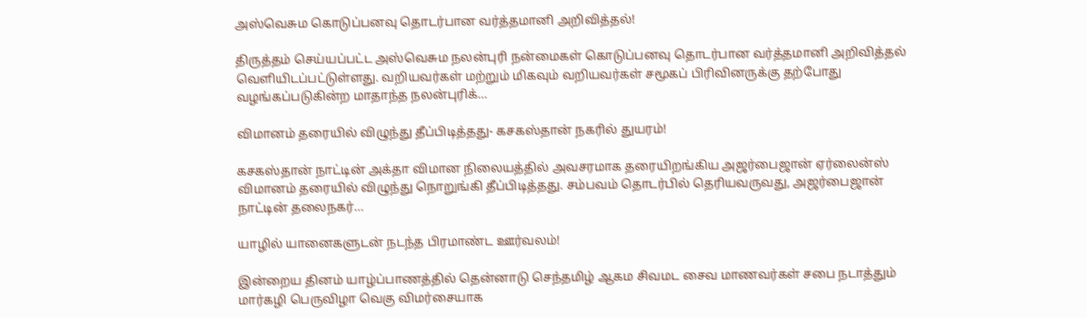அஸ்வெசும கொடுப்பனவு தொடர்பான வர்த்தமானி அறிவித்தல்!

திருத்தம் செய்யப்பட்ட அஸ்வெசும நலன்புரி நன்மைகள் கொடுப்பனவு தொடர்பான வர்த்தமானி அறிவித்தல் வௌியிடப்பட்டுள்ளது. வறியவர்கள் மற்றும் மிகவும் வறியவர்கள் சமூகப் பிரிவினருக்கு தற்போது வழங்கப்படுகின்ற மாதாந்த நலன்புரிக்…

விமானம் தரையில் விழுந்து தீப்பிடித்தது- கசகஸ்தான் நகரில் துயரம்!

கசகஸ்தான் நாட்டின் அக்தா விமான நிலையத்தில் அவசரமாக தரையிறங்கிய அஜர்பைஜான் ஏர்லைன்ஸ் விமானம் தரையில் விழுந்து நொறுங்கி தீப்பிடித்தது. சம்பவம் தொடர்பில் தெரியவருவது, அஜர்பைஜான் நாட்டின் தலைநகர்…

யாழில் யானைகளுடன் நடந்த பிரமாண்ட ஊர்வலம்!

இன்றைய தினம் யாழ்ப்பாணத்தில் தென்னாடு செந்தமிழ் ஆகம சிவமட சைவ மாணவர்கள் சபை நடாத்தும் மார்கழி பெருவிழா வெகு விமர்சையாக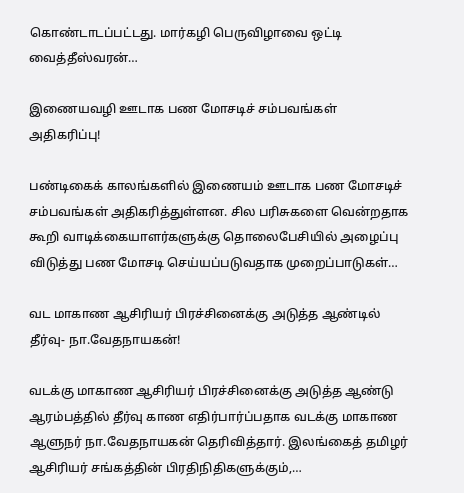கொண்டாடப்பட்டது. மார்கழி பெருவிழாவை ஒட்டி வைத்தீஸ்வரன்…

இணையவழி ஊடாக பண மோசடிச் சம்பவங்கள் அதிகரிப்பு!

பண்டிகைக் காலங்களில் இணையம் ஊடாக பண மோசடிச் சம்பவங்கள் அதிகரித்துள்ளன. சில பரிசுகளை வென்றதாக கூறி வாடிக்கையாளர்களுக்கு தொலைபேசியில் அழைப்பு விடுத்து பண மோசடி செய்யப்படுவதாக முறைப்பாடுகள்…

வட மாகாண ஆசிரியர் பிரச்சினைக்கு அடுத்த ஆண்டில் தீர்வு- நா.வேதநாயகன்!

வடக்கு மாகாண ஆசிரியர் பிரச்சினைக்கு அடுத்த ஆண்டு ஆரம்பத்தில் தீர்வு காண எதிர்பார்ப்பதாக வடக்கு மாகாண ஆளுநர் நா.வேதநாயகன் தெரிவித்தார். இலங்கைத் தமிழர் ஆசிரியர் சங்கத்தின் பிரதிநிதிகளுக்கும்,…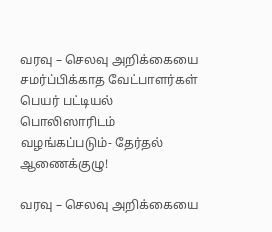வரவு – செலவு அறிக்கையை சமர்ப்பிக்காத வேட்பாளர்கள் பெயர் பட்டியல் பொலிஸாரிடம் வழங்கப்படும்- தேர்தல் ஆணைக்குழு!

வரவு – செலவு அறிக்கையை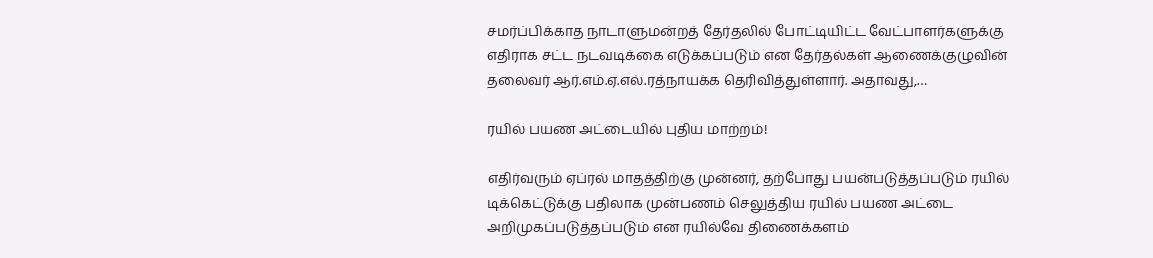சமர்ப்பிக்காத நாடாளுமன்றத் தேர்தலில் போட்டியிட்ட வேட்பாளர்களுக்கு எதிராக சட்ட நடவடிக்கை எடுக்கப்படும் என தேர்தல்கள் ஆணைக்குழுவின் தலைவர் ஆர்.எம்.ஏ.எல்.ரத்நாயக்க தெரிவித்துள்ளார். அதாவது,…

ரயில் பயண அட்டையில் புதிய மாற்றம்!

எதிர்வரும் ஏப்ரல் மாதத்திற்கு முன்னர், தற்போது பயன்படுத்தப்படும் ரயில் டிக்கெட்டுக்கு பதிலாக முன்பணம் செலுத்திய ரயில் பயண அட்டை அறிமுகப்படுத்தப்படும் என ரயில்வே திணைக்களம்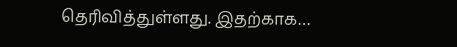தெரிவித்துள்ளது. இதற்காக…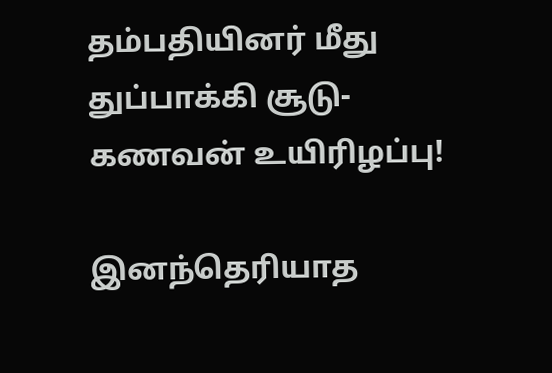தம்பதியினர் மீது துப்பாக்கி சூடு- கணவன் உயிரிழப்பு!

இனந்தெரியாத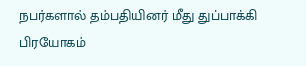நபர்களால் தம்பதியினர் மீது துப்பாக்கி பிரயோகம்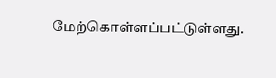மேற்கொள்ளப்பட்டுள்ளது.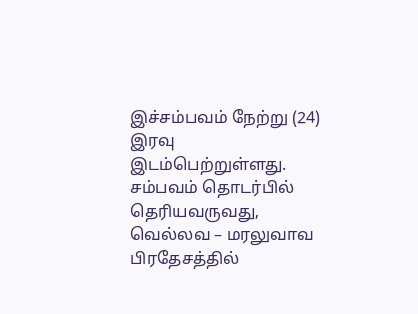இச்சம்பவம் நேற்று (24) இரவு இடம்பெற்றுள்ளது. சம்பவம் தொடர்பில் தெரியவருவது, வெல்லவ – மரலுவாவ பிரதேசத்தில்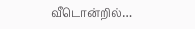வீடொன்றில்…